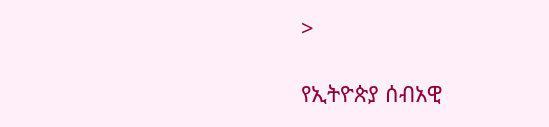>

የኢትዮጵያ ሰብአዊ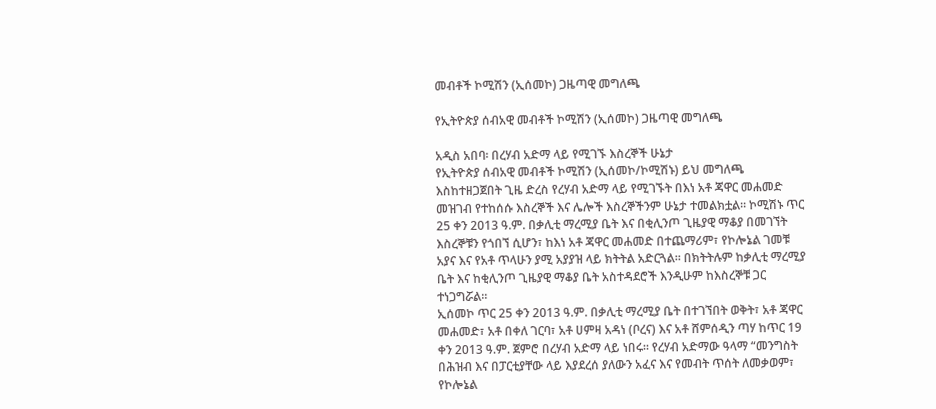መብቶች ኮሚሽን (ኢሰመኮ) ጋዜጣዊ መግለጫ

የኢትዮጵያ ሰብአዊ መብቶች ኮሚሽን (ኢሰመኮ) ጋዜጣዊ መግለጫ

አዲስ አበባ፡ በረሃብ አድማ ላይ የሚገኙ እስረኞች ሁኔታ
የኢትዮጵያ ሰብአዊ መብቶች ኮሚሽን (ኢሰመኮ/ኮሚሽኑ) ይህ መግለጫ እስከተዘጋጀበት ጊዜ ድረስ የረሃብ አድማ ላይ የሚገኙት በእነ አቶ ጃዋር መሐመድ መዝገብ የተከሰሱ እስረኞች እና ሌሎች እስረኞችንም ሁኔታ ተመልክቷል። ኮሚሽኑ ጥር 25 ቀን 2013 ዓ.ም. በቃሊቲ ማረሚያ ቤት እና በቂሊንጦ ጊዜያዊ ማቆያ በመገኘት እስረኞቹን የጎበኘ ሲሆን፣ ከእነ አቶ ጃዋር መሐመድ በተጨማሪም፣ የኮሎኔል ገመቹ አያና እና የአቶ ጥላሁን ያሚ አያያዝ ላይ ክትትል አድርጓል። በክትትሉም ከቃሊቲ ማረሚያ ቤት እና ከቂሊንጦ ጊዜያዊ ማቆያ ቤት አስተዳደሮች እንዲሁም ከእስረኞቹ ጋር ተነጋግሯል።
ኢሰመኮ ጥር 25 ቀን 2013 ዓ.ም. በቃሊቲ ማረሚያ ቤት በተገኘበት ወቅት፣ አቶ ጃዋር መሐመድ፣ አቶ በቀለ ገርባ፣ አቶ ሀምዛ አዳነ (ቦረና) እና አቶ ሸምሰዲን ጣሃ ከጥር 19 ቀን 2013 ዓ.ም. ጀምሮ በረሃብ አድማ ላይ ነበሩ። የረሃብ አድማው ዓላማ “መንግስት በሕዝብ እና በፓርቲያቸው ላይ እያደረሰ ያለውን አፈና እና የመብት ጥሰት ለመቃወም፣ የኮሎኔል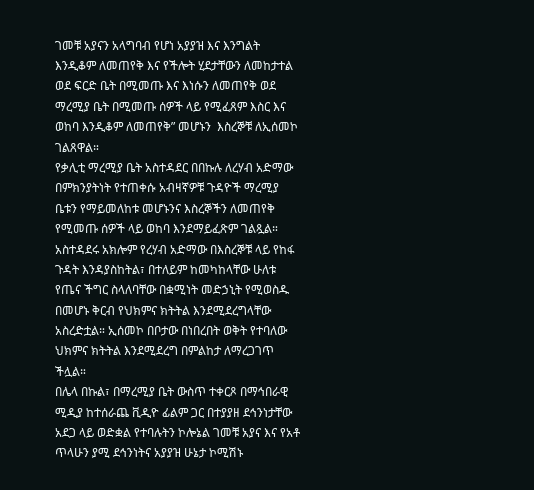ገመቹ አያናን አላግባብ የሆነ አያያዝ እና እንግልት እንዲቆም ለመጠየቅ እና የችሎት ሂደታቸውን ለመከታተል ወደ ፍርድ ቤት በሚመጡ እና እነሱን ለመጠየቅ ወደ ማረሚያ ቤት በሚመጡ ሰዎች ላይ የሚፈጸም እስር እና ወከባ እንዲቆም ለመጠየቅ” መሆኑን  እስረኞቹ ለኢሰመኮ ገልጸዋል።
የቃሊቲ ማረሚያ ቤት አስተዳደር በበኩሉ ለረሃብ አድማው በምክንያትነት የተጠቀሱ አብዛኛዎቹ ጉዳዮች ማረሚያ ቤቱን የማይመለከቱ መሆኑንና እስረኞችን ለመጠየቅ የሚመጡ ሰዎች ላይ ወከባ እንደማይፈጽም ገልጿል። አስተዳደሩ አክሎም የረሃብ አድማው በእስረኞቹ ላይ የከፋ ጉዳት እንዳያስከትል፣ በተለይም ከመካከላቸው ሁለቱ የጤና ችግር ስላለባቸው በቋሚነት መድኃኒት የሚወስዱ በመሆኑ ቅርብ የህክምና ክትትል እንደሚደረግላቸው አስረድቷል። ኢሰመኮ በቦታው በነበረበት ወቅት የተባለው ህክምና ክትትል እንደሚደረግ በምልከታ ለማረጋገጥ ችሏል።
በሌላ በኩል፣ በማረሚያ ቤት ውስጥ ተቀርጾ በማኅበራዊ ሚዲያ ከተሰራጨ ቪዲዮ ፊልም ጋር በተያያዘ ደኅንነታቸው አደጋ ላይ ወድቋል የተባሉትን ኮሎኔል ገመቹ አያና እና የአቶ ጥላሁን ያሚ ደኅንነትና አያያዝ ሁኔታ ኮሚሽኑ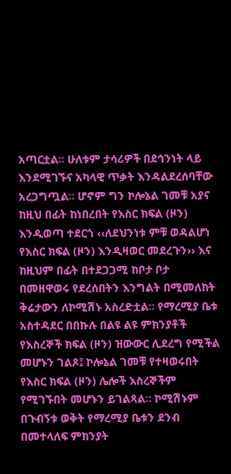አጣርቷል። ሁለቱም ታሳሪዎች በደኅንነት ላይ እንደሚገኙና አካላዊ ጥቃት እንዳልደረሰባቸው አረጋግጧል። ሆኖም ግን ኮሎኔል ገመቹ አያና ከዚህ በፊት ከነበረበት የእስር ክፍል (ዞን) እንዲወጣ ተደርጎ ‹‹ለደህንነቱ ምቹ ወዳልሆነ የእስር ክፍል (ዞን) እንዲዛወር መደረጉን›› እና ከዚህም በፊት በተደጋጋሚ ከቦታ ቦታ በመዘዋወሩ የደረሰበትን እንግልት በሚመለከት ቅሬታውን ለኮሚሽኑ አስረድቷል። የማረሚያ ቤቱ አስተዳደር በበኩሉ በልዩ ልዩ ምክንያቶች የእስረኞች ክፍል (ዞን) ዝውውር ሊደረግ የሚችል መሆኑን ገልጾ፤ ኮሎኔል ገመቹ የተዛወሩበት የእስር ክፍል (ዞን) ሌሎች እስረኞችም የሚገኙበት መሆኑን ይገልጻል። ኮሚሽኑም በጉብኝቱ ወቅት የማረሚያ ቤቱን ደንብ በመተላለፍ ምክንያት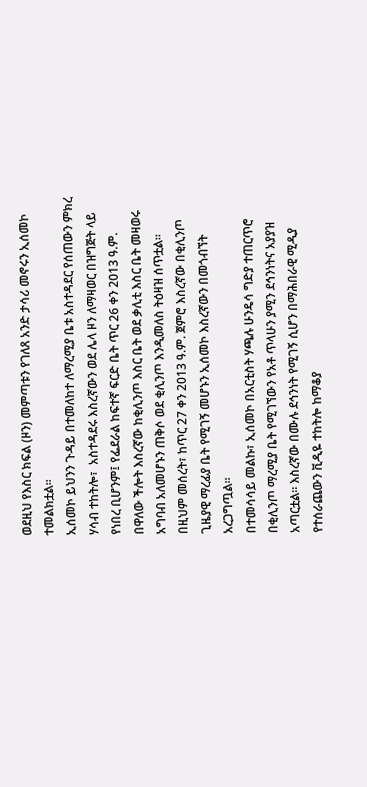ወደዚህ የእስር ክፍል (ዞን) መምጣቱን የገለጸ አንድ ታሳሪ መኖሩን ኢሰመኮ ተመልክቷል፡፡
ኢሰመኮ ይህንን ጉዳይ በተመለከተ ለማረሚያ ቤቱ አስተዳደር የሰጠውን ምክረ ሃሳብ ተከትሎ፣  አስተዳደሩ እስረኛውን ወደ ሌላ ዞን ለማዛወር በዝግጅት ላይ የነበረ ቢሆንም፤ የፌደራል ከፍተኛ ፍርድ ቤት ጥር 26 ቀን 2013 ዓ.ም. በዋለው ችሎት እስረኛው ከቂሊንጦ እስር ቤት ወደ ቃሊቲ እስር ቤት መዛወሩ አግባብ አለመሆኑን ጠቅሶ ወደ ቂሊንጦ እንዲመለስ ትዕዛዝ ሰጥቷል። በዚህም መሰረት፣ ከጥር 27 ቀን 2013 ዓ.ም. ጀምሮ እስረኛው በቂሊንጦ ጊዜያዊ ማረፊያ ቤት የሚገኝ መሆኑን ኢሰመኮ እስረኛውን በመጎብኘት አረጋግጧል።
በተመሳሳይ መልኩ፣ ኢሰመኮ በአርቲስት ሃጫሉ ሁንዴሳ ግድያ ተጠርጥሮ በቂሊንጦ ማረሚያ ቤት የሚገኘውን የአቶ ጥላሁን ያሚን ደኅንነትና አያያዝ አጣርቷል። እስረኛው በሙሉ ደኅንነት የሚገኝ ሲሆን በማሕበራዊ ሚዲያ የተሰራጨውን ቪዲዬ ተከትሎ ከማቆያ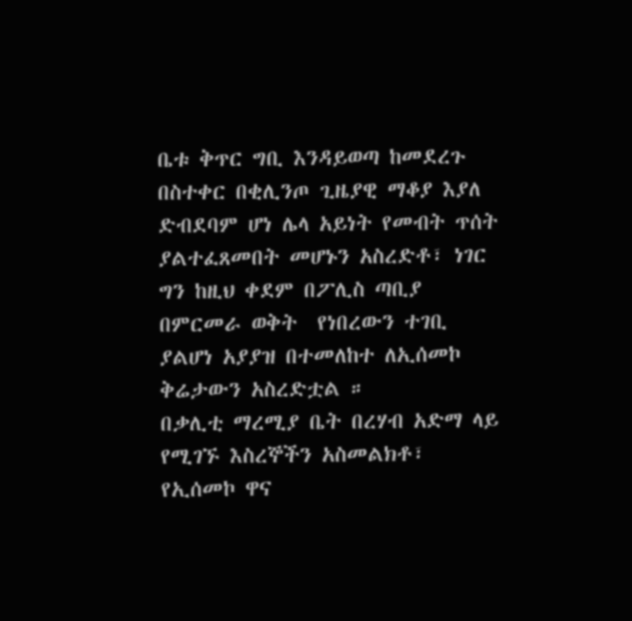ቤቱ ቅጥር ግቢ እንዳይወጣ ከመደረጉ በስተቀር በቂሊንጦ ጊዜያዊ ማቆያ እያለ ድብደባም ሆነ ሌላ አይነት የመብት ጥሰት ያልተፈጸመበት መሆኑን አስረድቶ፣ ነገር ግን ከዚህ ቀደም በፖሊስ ጣቢያ በምርመራ ወቅት  የነበረውን ተገቢ ያልሆነ አያያዝ በተመለከተ ለኢሰመኮ ቅሬታውን አስረድቷል ።
በቃሊቲ ማረሚያ ቤት በረሃብ አድማ ላይ የሚገኙ እስረኞችን አስመልክቶ፣ የኢሰመኮ ዋና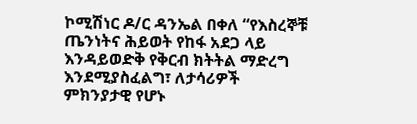ኮሚሽነር ዶ/ር ዳንኤል በቀለ “የእስረኞቹ ጤንነትና ሕይወት የከፋ አደጋ ላይ እንዳይወድቅ የቅርብ ክትትል ማድረግ እንደሚያስፈልግ፣ ለታሳሪዎች ምክንያታዊ የሆኑ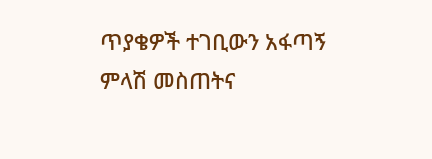ጥያቄዎች ተገቢውን አፋጣኝ ምላሽ መስጠትና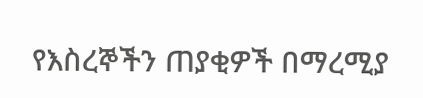የእስረኞችን ጠያቂዎች በማረሚያ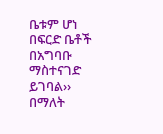ቤቱም ሆነ በፍርድ ቤቶች በአግባቡ ማስተናገድ ይገባል›› በማለት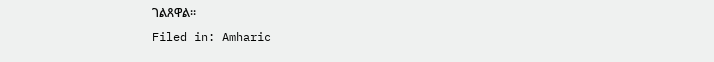ገልጸዋል።
Filed in: Amharic